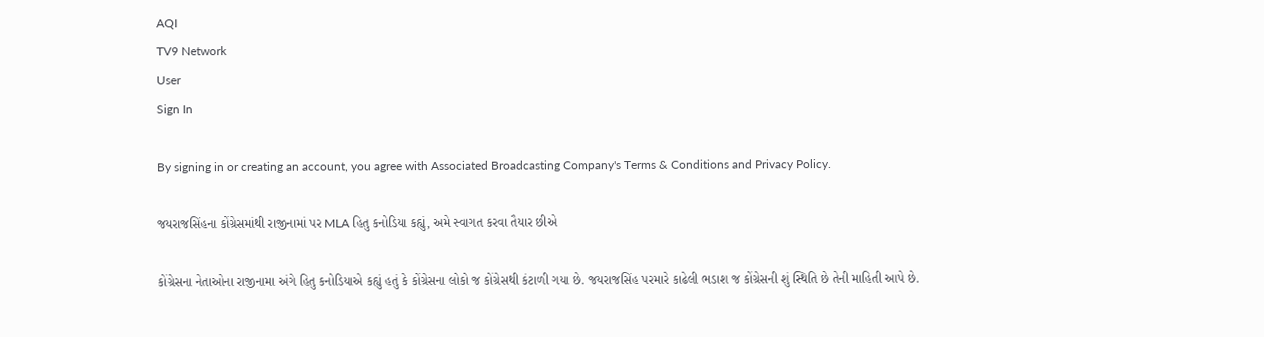AQI
TV9 Network
User
Sign In

By signing in or creating an account, you agree with Associated Broadcasting Company's Terms & Conditions and Privacy Policy.

જયરાજસિંહના કોંગ્રેસમાંથી રાજીનામાં પર MLA હિતુ કનોડિયા કહ્યું, અમે સ્વાગત કરવા તૈયાર છીએ

કોંગ્રેસના નેતાઓના રાજીનામા અંગે હિતુ કનોડિયાએ કહ્યું હતું કે કોંગ્રેસના લોકો જ કોંગ્રેસથી કંટાળી ગયા છે. જયરાજસિંહ પરમારે કાઢેલી ભડાશ જ કોંગ્રેસની શું સ્થિતિ છે તેની માહિતી આપે છે.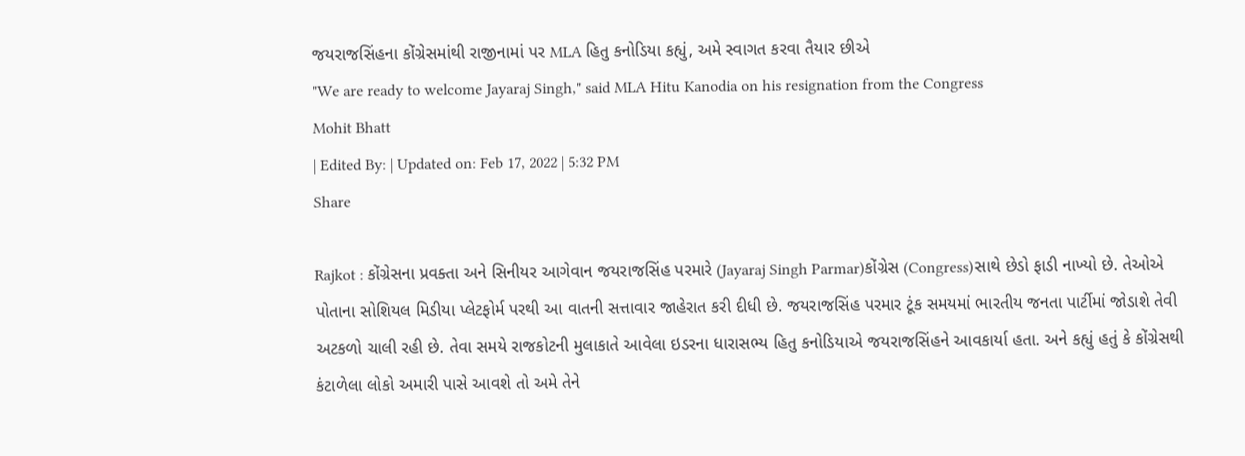જયરાજસિંહના કોંગ્રેસમાંથી રાજીનામાં પર MLA હિતુ કનોડિયા કહ્યું, અમે સ્વાગત કરવા તૈયાર છીએ
"We are ready to welcome Jayaraj Singh," said MLA Hitu Kanodia on his resignation from the Congress
Mohit Bhatt
| Edited By: | Updated on: Feb 17, 2022 | 5:32 PM
Share

Rajkot : કોંગ્રેસના પ્રવક્તા અને સિનીયર આગેવાન જયરાજસિંહ પરમારે (Jayaraj Singh Parmar)કોંગ્રેસ (Congress)સાથે છેડો ફાડી નાખ્યો છે. તેઓએ પોતાના સોશિયલ મિડીયા પ્લેટફોર્મ પરથી આ વાતની સત્તાવાર જાહેરાત કરી દીધી છે. જયરાજસિંહ પરમાર ટૂંક સમયમાં ભારતીય જનતા પાર્ટીમાં જોડાશે તેવી અટકળો ચાલી રહી છે. તેવા સમયે રાજકોટની મુલાકાતે આવેલા ઇડરના ધારાસભ્ય હિતુ કનોડિયાએ જયરાજસિંહને આવકાર્યા હતા. અને કહ્યું હતું કે કોંગ્રેસથી કંટાળેલા લોકો અમારી પાસે આવશે તો અમે તેને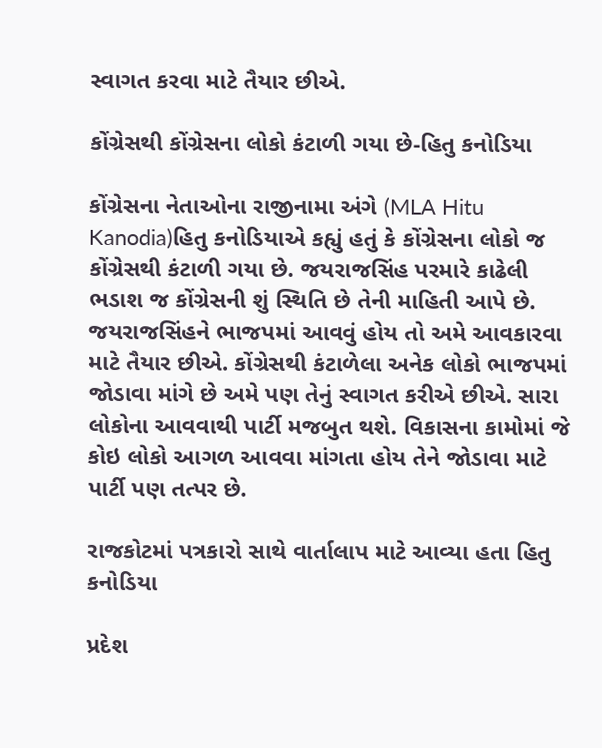સ્વાગત કરવા માટે તૈયાર છીએ.

કોંગ્રેસથી કોંગ્રેસના લોકો કંટાળી ગયા છે-હિતુ કનોડિયા

કોંગ્રેસના નેતાઓના રાજીનામા અંગે (MLA Hitu Kanodia)હિતુ કનોડિયાએ કહ્યું હતું કે કોંગ્રેસના લોકો જ કોંગ્રેસથી કંટાળી ગયા છે. જયરાજસિંહ પરમારે કાઢેલી ભડાશ જ કોંગ્રેસની શું સ્થિતિ છે તેની માહિતી આપે છે. જયરાજસિંહને ભાજપમાં આવવું હોય તો અમે આવકારવા માટે તૈયાર છીએ. કોંગ્રેસથી કંટાળેલા અનેક લોકો ભાજપમાં જોડાવા માંગે છે અમે પણ તેનું સ્વાગત કરીએ છીએ. સારા લોકોના આવવાથી પાર્ટી મજબુત થશે. વિકાસના કામોમાં જે કોઇ લોકો આગળ આવવા માંગતા હોય તેને જોડાવા માટે પાર્ટી પણ તત્પર છે.

રાજકોટમાં પત્રકારો સાથે વાર્તાલાપ માટે આવ્યા હતા હિતુ કનોડિયા

પ્રદેશ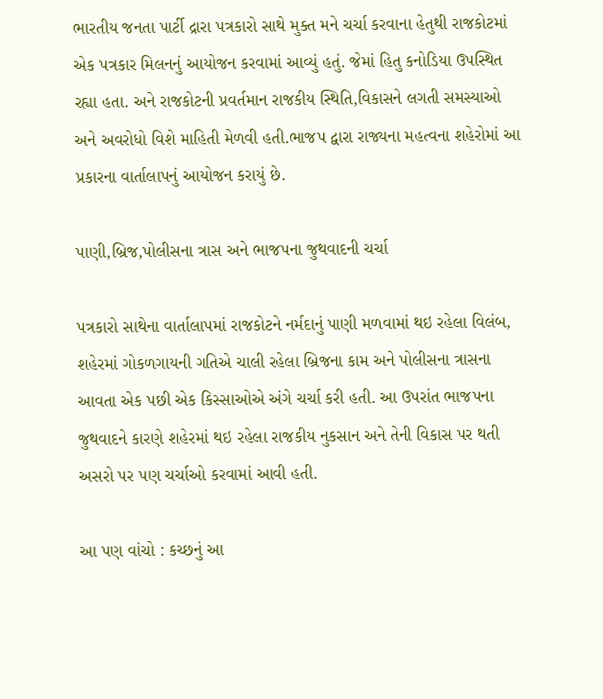ભારતીય જનતા પાર્ટી દ્રારા પત્રકારો સાથે મુક્ત મને ચર્ચા કરવાના હેતુથી રાજકોટમાં એક પત્રકાર મિલનનું આયોજન કરવામાં આવ્યું હતું. જેમાં હિતુ કનોડિયા ઉપસ્થિત રહ્યા હતા. અને રાજકોટની પ્રવર્તમાન રાજકીય સ્થિતિ,વિકાસને લગતી સમસ્યાઓ અને અવરોધો વિશે માહિતી મેળવી હતી.ભાજપ દ્વારા રાજ્યના મહત્વના શહેરોમાં આ પ્રકારના વાર્તાલાપનું આયોજન કરાયું છે.

પાણી,બ્રિજ,પોલીસના ત્રાસ અને ભાજપના જુથવાદની ચર્ચા

પત્રકારો સાથેના વાર્તાલાપમાં રાજકોટને નર્મદાનું પાણી મળવામાં થઇ રહેલા વિલંબ, શહેરમાં ગોકળગાયની ગતિએ ચાલી રહેલા બ્રિજના કામ અને પોલીસના ત્રાસના આવતા એક પછી એક કિસ્સાઓએ અંગે ચર્ચા કરી હતી. આ ઉપરાંત ભાજપના જુથવાદને કારણે શહેરમાં થઇ રહેલા રાજકીય નુકસાન અને તેની વિકાસ પર થતી અસરો પર પણ ચર્ચાઓ કરવામાં આવી હતી.

આ પણ વાંચો : કચ્છનું આ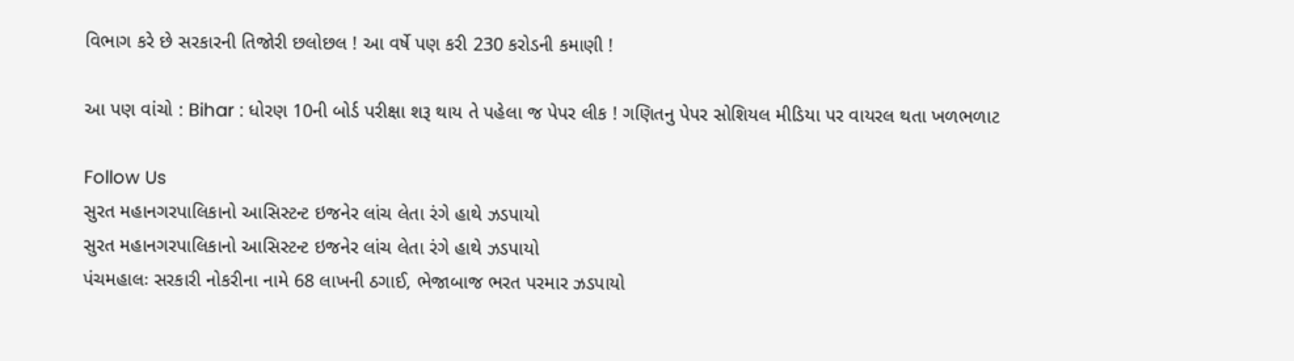વિભાગ કરે છે સરકારની તિજોરી છલોછલ ! આ વર્ષે પણ કરી 230 કરોડની કમાણી !

આ પણ વાંચો : Bihar : ધોરણ 10ની બોર્ડ પરીક્ષા શરૂ થાય તે પહેલા જ પેપર લીક ! ગણિતનુ પેપર સોશિયલ મીડિયા પર વાયરલ થતા ખળભળાટ

Follow Us
સુરત મહાનગરપાલિકાનો આસિસ્ટન્ટ ઇજનેર લાંચ લેતા રંગે હાથે ઝડપાયો
સુરત મહાનગરપાલિકાનો આસિસ્ટન્ટ ઇજનેર લાંચ લેતા રંગે હાથે ઝડપાયો
પંચમહાલઃ સરકારી નોકરીના નામે 68 લાખની ઠગાઈ, ભેજાબાજ ભરત પરમાર ઝડપાયો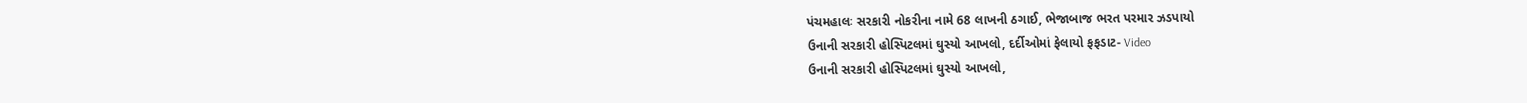પંચમહાલઃ સરકારી નોકરીના નામે 68 લાખની ઠગાઈ, ભેજાબાજ ભરત પરમાર ઝડપાયો
ઉનાની સરકારી હોસ્પિટલમાં ઘુસ્યો આખલો, દર્દીઓમાં ફેલાયો ફફડાટ- Video
ઉનાની સરકારી હોસ્પિટલમાં ઘુસ્યો આખલો,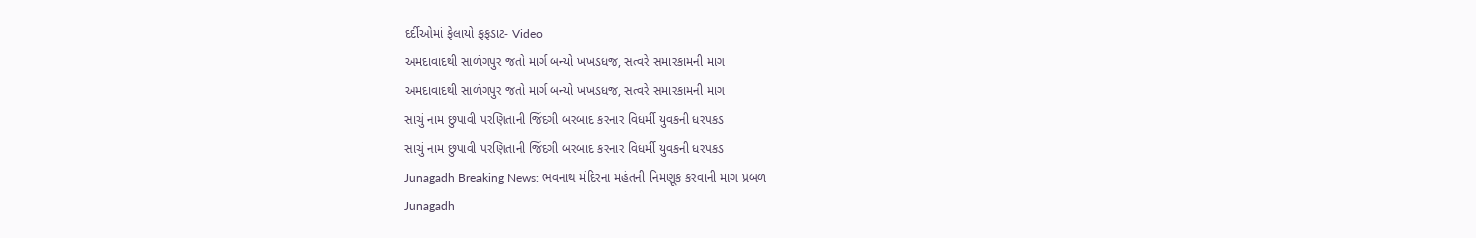દર્દીઓમાં ફેલાયો ફફડાટ- Video
અમદાવાદથી સાળંગપુર જતો માર્ગ બન્યો ખખડધજ, સત્વરે સમારકામની માગ
અમદાવાદથી સાળંગપુર જતો માર્ગ બન્યો ખખડધજ, સત્વરે સમારકામની માગ
સાચું નામ છુપાવી પરણિતાની જિંદગી બરબાદ કરનાર વિધર્મી યુવકની ધરપકડ
સાચું નામ છુપાવી પરણિતાની જિંદગી બરબાદ કરનાર વિધર્મી યુવકની ધરપકડ
Junagadh Breaking News: ભવનાથ મંદિરના મહંતની નિમણૂક કરવાની માગ પ્રબળ
Junagadh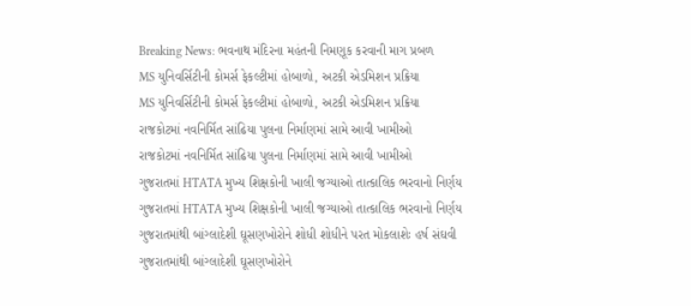Breaking News: ભવનાથ મંદિરના મહંતની નિમણૂક કરવાની માગ પ્રબળ
MS યુનિવર્સિટીની કોમર્સ ફેકલ્ટીમાં હોબાળો, અટકી એડમિશન પ્રક્રિયા
MS યુનિવર્સિટીની કોમર્સ ફેકલ્ટીમાં હોબાળો, અટકી એડમિશન પ્રક્રિયા
રાજકોટમાં નવનિર્મિત સાંઢિયા પુલના નિર્માણમાં સામે આવી ખામીઓ
રાજકોટમાં નવનિર્મિત સાંઢિયા પુલના નિર્માણમાં સામે આવી ખામીઓ
ગુજરાતમાં HTATA મુખ્ય શિક્ષકોની ખાલી જગ્યાઓ તાત્કાલિક ભરવાનો નિર્ણય
ગુજરાતમાં HTATA મુખ્ય શિક્ષકોની ખાલી જગ્યાઓ તાત્કાલિક ભરવાનો નિર્ણય
ગુજરાતમાંથી બાંગ્લાદેશી ઘૂસણખોરોને શોધી શોધીને પરત મોકલાશેઃ હર્ષ સંઘવી
ગુજરાતમાંથી બાંગ્લાદેશી ઘૂસણખોરોને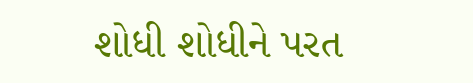શોધી શોધીને પરત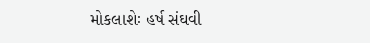મોકલાશેઃ હર્ષ સંઘવી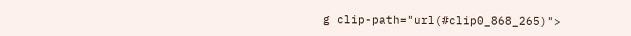g clip-path="url(#clip0_868_265)">